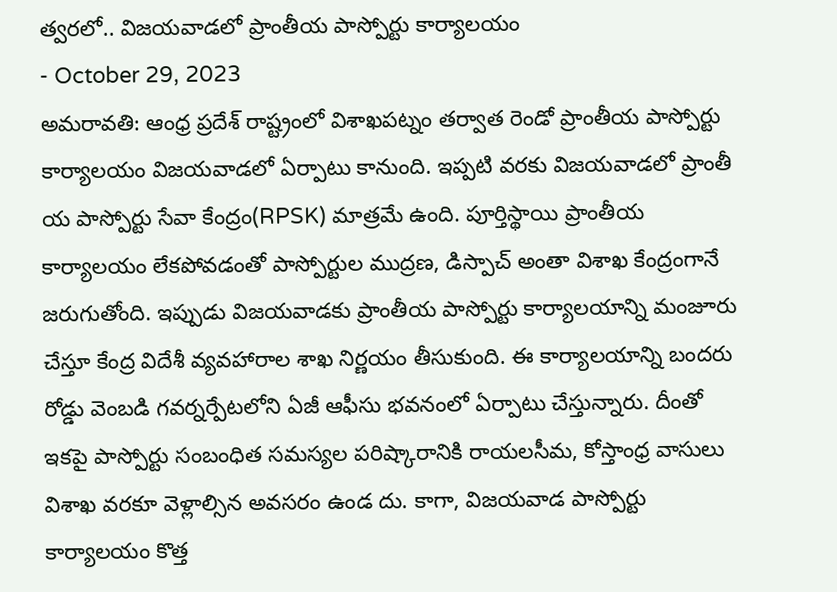త్వరలో.. విజయవాడలో ప్రాంతీయ పాస్పోర్టు కార్యాలయం
- October 29, 2023
అమరావతి: ఆంధ్ర ప్రదేశ్ రాష్ట్రంలో విశాఖపట్నం తర్వాత రెండో ప్రాంతీయ పాస్పోర్టు కార్యాలయం విజయవాడలో ఏర్పాటు కానుంది. ఇప్పటి వరకు విజయవాడలో ప్రాంతీ య పాస్పోర్టు సేవా కేంద్రం(RPSK) మాత్రమే ఉంది. పూర్తిస్థాయి ప్రాంతీయ కార్యాలయం లేకపోవడంతో పాస్పోర్టుల ముద్రణ, డిస్పాచ్ అంతా విశాఖ కేంద్రంగానే జరుగుతోంది. ఇప్పుడు విజయవాడకు ప్రాంతీయ పాస్పోర్టు కార్యాలయాన్ని మంజూరు చేస్తూ కేంద్ర విదేశీ వ్యవహారాల శాఖ నిర్ణయం తీసుకుంది. ఈ కార్యాలయాన్ని బందరు రోడ్డు వెంబడి గవర్నర్పేటలోని ఏజీ ఆఫీసు భవనంలో ఏర్పాటు చేస్తున్నారు. దీంతో ఇకపై పాస్పోర్టు సంబంధిత సమస్యల పరిష్కారానికి రాయలసీమ, కోస్తాంధ్ర వాసులు విశాఖ వరకూ వెళ్లాల్సిన అవసరం ఉండ దు. కాగా, విజయవాడ పాస్పోర్టు కార్యాలయం కొత్త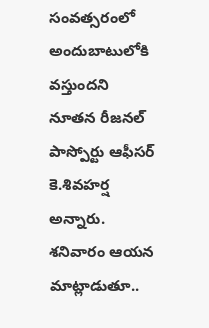సంవత్సరంలో అందుబాటులోకి వస్తుందని నూతన రీజనల్ పాస్పోర్టు ఆఫీసర్ కె.శివహర్ష అన్నారు. శనివారం ఆయన మాట్లాడుతూ..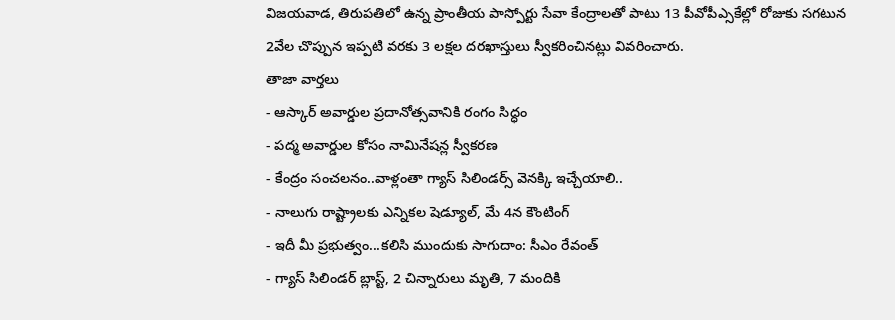విజయవాడ, తిరుపతిలో ఉన్న ప్రాంతీయ పాస్పోర్టు సేవా కేంద్రాలతో పాటు 13 పీవోపీఎ్సకేల్లో రోజుకు సగటున 2వేల చొప్పున ఇప్పటి వరకు 3 లక్షల దరఖాస్తులు స్వీకరించినట్లు వివరించారు.
తాజా వార్తలు
- ఆస్కార్ అవార్డుల ప్రదానోత్సవానికి రంగం సిద్ధం
- పద్మ అవార్డుల కోసం నామినేషన్ల స్వీకరణ
- కేంద్రం సంచలనం..వాళ్లంతా గ్యాస్ సిలిండర్స్ వెనక్కి ఇచ్చేయాలి..
- నాలుగు రాష్ట్రాలకు ఎన్నికల షెడ్యూల్, మే 4న కౌంటింగ్
- ఇదీ మీ ప్రభుత్వం...కలిసి ముందుకు సాగుదాం: సీఎం రేవంత్
- గ్యాస్ సిలిండర్ బ్లాస్ట్, 2 చిన్నారులు మృతి, 7 మందికి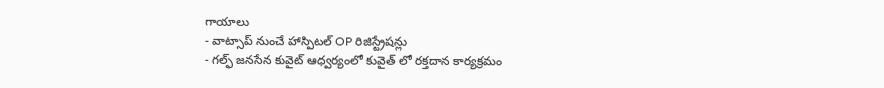గాయాలు
- వాట్సాప్ నుంచే హాస్పిటల్ OP రిజిస్ట్రేషన్లు
- గల్ఫ్ జనసేన కువైట్ ఆధ్వర్యంలో కువైత్ లో రక్తదాన కార్యక్రమం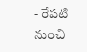- రేపటి నుంచి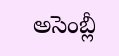అసెంబ్లీ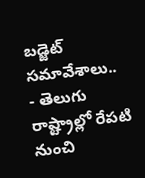బడ్జెట్ సమావేశాలు..
- తెలుగు రాష్ట్రాల్లో రేపటి నుంచి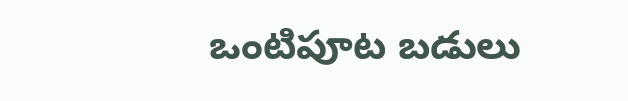ఒంటిపూట బడులు